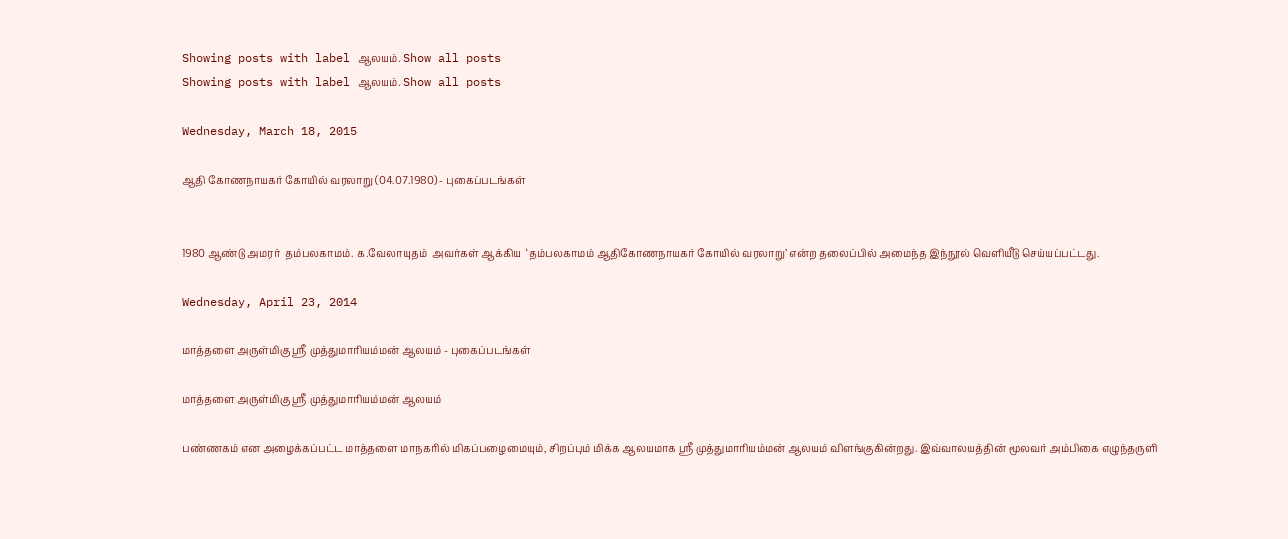Showing posts with label ஆலயம். Show all posts
Showing posts with label ஆலயம். Show all posts

Wednesday, March 18, 2015

ஆதி கோணநாயகர் கோயில் வரலாறு (04.07.1980) - புகைப்படங்கள்


1980 ஆண்டு அமரர்  தம்பலகாமம். க.வேலாயுதம்  அவர்கள் ஆக்கிய  ‘தம்பலகாமம் ஆதிகோணநாயகர் கோயில் வரலாறு’ என்ற தலைப்பில் அமைந்த இந்நூல் வெளியீடு செய்யப்பட்டது.

Wednesday, April 23, 2014

மாத்தளை அருள்மிகு ஸ்ரீ முத்துமாரியம்மன் ஆலயம் - புகைப்படங்கள்

மாத்தளை அருள்மிகு ஸ்ரீ முத்துமாரியம்மன் ஆலயம்

பண்ணகம் என அழைக்கப்பட்ட மாத்தளை மாநகரில் மிகப்பழைமையும், சிறப்பும் மிக்க ஆலயமாக ஸ்ரீ முத்துமாரியம்மன் ஆலயம் விளங்குகின்றது. இவ்வாலயத்தின் மூலவர் அம்பிகை எழுந்தருளி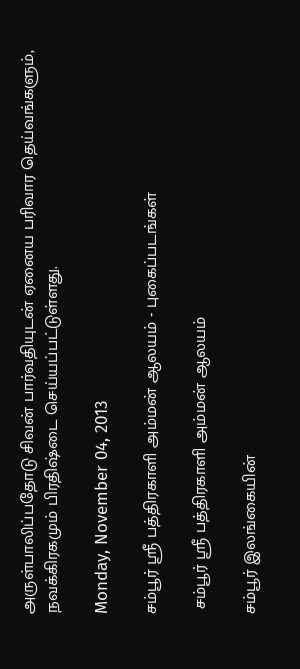அருள்பாலிப்பதோடு சிவன் பார்வதியுடன் ஏனைய பரிவார தெய்வங்களும்,  நவக்கிரகமும் பிரதிஷ்டை செய்யப்பட்டுள்ளது.

Monday, November 04, 2013

சம்பூர் ஸ்ரீ பத்திரகாளி அம்மன் ஆலயம் - புகைப்படங்கள்

 சம்பூர் ஸ்ரீ பத்திரகாளி அம்மன் ஆலயம்

சம்பூர் இலங்கையின்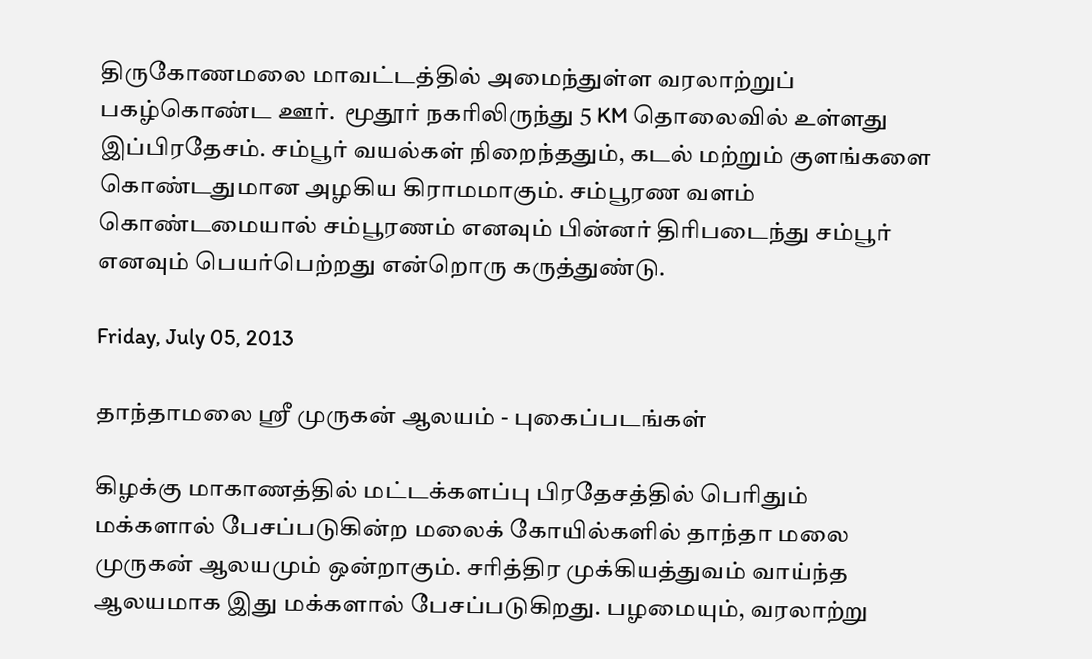திருகோணமலை மாவட்டத்தில் அமைந்துள்ள வரலாற்றுப் பகழ்கொண்ட ஊர்.  மூதூர் நகரிலிருந்து 5 KM தொலைவில் உள்ளது இப்பிரதேசம். சம்பூர் வயல்கள் நிறைந்ததும், கடல் மற்றும் குளங்களை கொண்டதுமான‌ அழகிய கிராமமாகும். சம்பூரண வளம் கொண்டமையால் சம்பூரணம் எனவும் பின்னர் திரிபடைந்து சம்பூர் எனவும் பெயர்பெற்றது என்றொரு கருத்துண்டு.

Friday, July 05, 2013

தாந்தாமலை ஸ்ரீ முருகன் ஆலயம் - புகைப்படங்கள்

கிழக்கு மாகாணத்தில் மட்டக்களப்பு பிரதேசத்தில் பெரிதும் மக்களால் பேசப்படுகின்ற மலைக் கோயில்களில் தாந்தா மலை முருகன் ஆலயமும் ஒன்றாகும். சரித்திர முக்கியத்துவம் வாய்ந்த ஆலயமாக இது மக்களால் பேசப்படுகிறது. பழமையும், வரலாற்று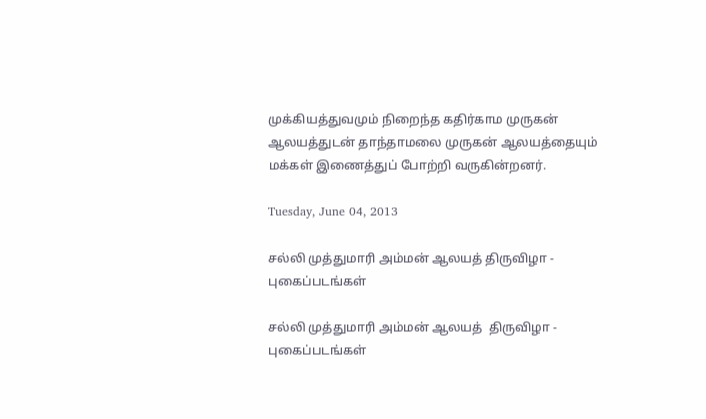முக்கியத்துவமும் நிறைந்த கதிர்காம முருகன் ஆலயத்துடன் தாந்தாமலை முருகன் ஆலயத்தையும் மக்கள் இணைத்துப் போற்றி வருகின்றனர்.

Tuesday, June 04, 2013

சல்லி முத்துமாரி அம்மன் ஆலயத் திருவிழா - புகைப்படங்கள்

சல்லி முத்துமாரி அம்மன் ஆலயத்  திருவிழா - புகைப்படங்கள்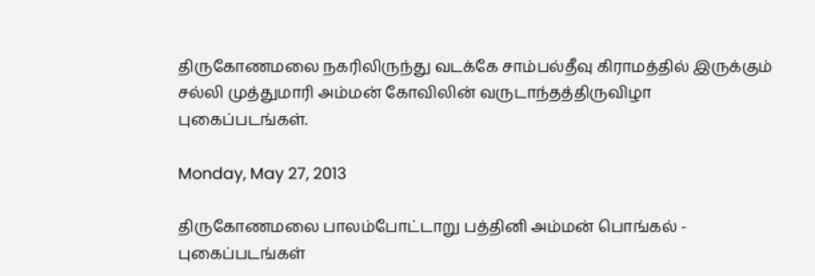திருகோணமலை நகரிலிருந்து வடக்கே சாம்பல்தீவு கிராமத்தில் இருக்கும் சல்லி முத்துமாரி அம்மன் கோவிலின் வருடாந்தத்திருவிழா புகைப்படங்கள்.

Monday, May 27, 2013

திருகோணமலை பாலம்போட்டாறு பத்தினி அம்மன் பொங்கல் - புகைப்படங்கள்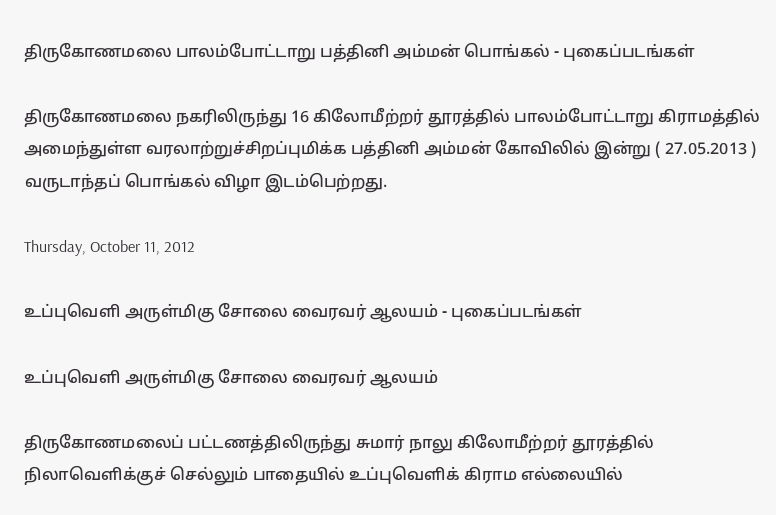திருகோணமலை பாலம்போட்டாறு பத்தினி அம்மன் பொங்கல் - புகைப்படங்கள்

திருகோணமலை நகரிலிருந்து 16 கிலோமீற்றர் தூரத்தில் பாலம்போட்டாறு கிராமத்தில் அமைந்துள்ள வரலாற்றுச்சிறப்புமிக்க பத்தினி அம்மன் கோவிலில் இன்று ( 27.05.2013 ) வருடாந்தப் பொங்கல் விழா இடம்பெற்றது.

Thursday, October 11, 2012

உப்புவெளி அருள்மிகு சோலை வைரவர் ஆலயம் - புகைப்படங்கள்

உப்புவெளி அருள்மிகு சோலை வைரவர் ஆலயம்

திருகோணமலைப் பட்டணத்திலிருந்து சுமார் நாலு கிலோமீற்றர் தூரத்தில் நிலாவெளிக்குச் செல்லும் பாதையில் உப்புவெளிக் கிராம எல்லையில்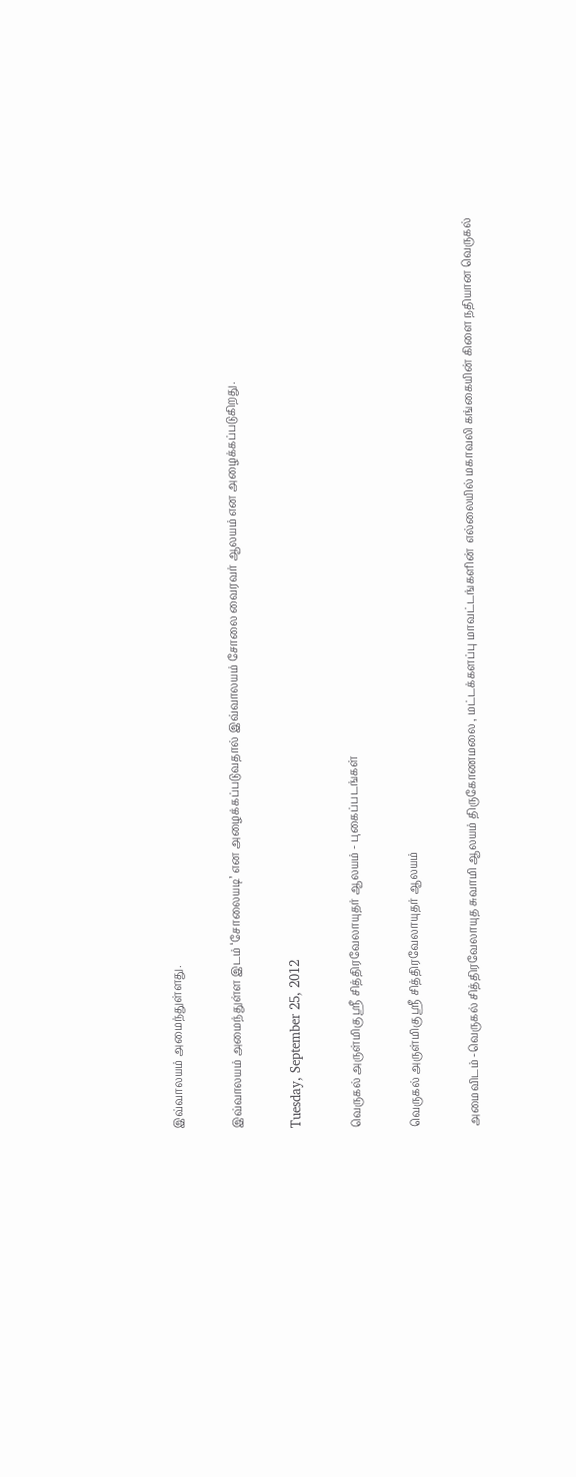இவ்வாலயம் அமைந்துள்ளது.

இவ்வாலயம் அமைந்துள்ள இடம் ‘சோலையடி’ என அழைக்கப்படுவதால் இவ்வாலயம் சோலை வைரவர் ஆலயம் என அழைக்கப்படுகிறது.

Tuesday, September 25, 2012

வெருகல் அருள்மிகு ஸ்ரீ சித்திரவேலாயுதர் ஆலயம் - புகைப்படங்கள்

வெருகல் அருள்மிகு ஸ்ரீ சித்திரவேலாயுதர் ஆலயம்

அமைவிடம் -வெருகல் சித்திரவேலாயுத சுவாமி ஆலயம் திருகோணமலை , மட்டக்களப்பு மாவட்டங்களின்  எல்லையில் மகாவலி கங்கையின் கிளை நதியான வெருகல்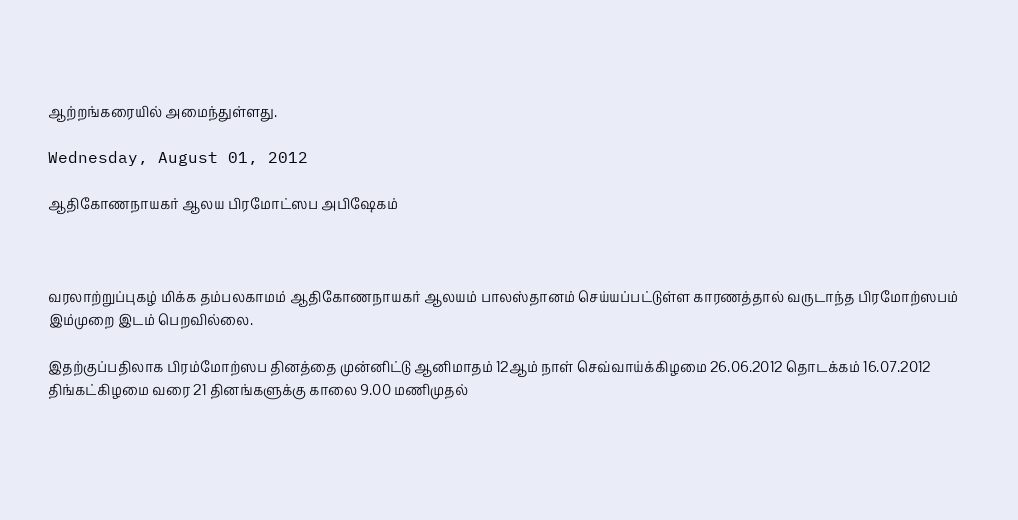ஆற்றங்கரையில் அமைந்துள்ளது.

Wednesday, August 01, 2012

ஆதிகோணநாயகர் ஆலய பிரமோட்ஸப அபிஷேகம்



வரலாற்றுப்புகழ் மிக்க தம்பலகாமம் ஆதிகோணநாயகர் ஆலயம் பாலஸ்தானம் செய்யப்பட்டுள்ள காரணத்தால் வருடாந்த பிரமோற்ஸபம் இம்முறை இடம் பெறவில்லை.

இதற்குப்பதிலாக பிரம்மோற்ஸப தினத்தை முன்னிட்டு ஆனிமாதம் 12ஆம் நாள் செவ்வாய்க்கிழமை 26.06.2012 தொடக்கம் 16.07.2012 திங்கட்கிழமை வரை 21 தினங்களுக்கு காலை 9.00 மணிமுதல்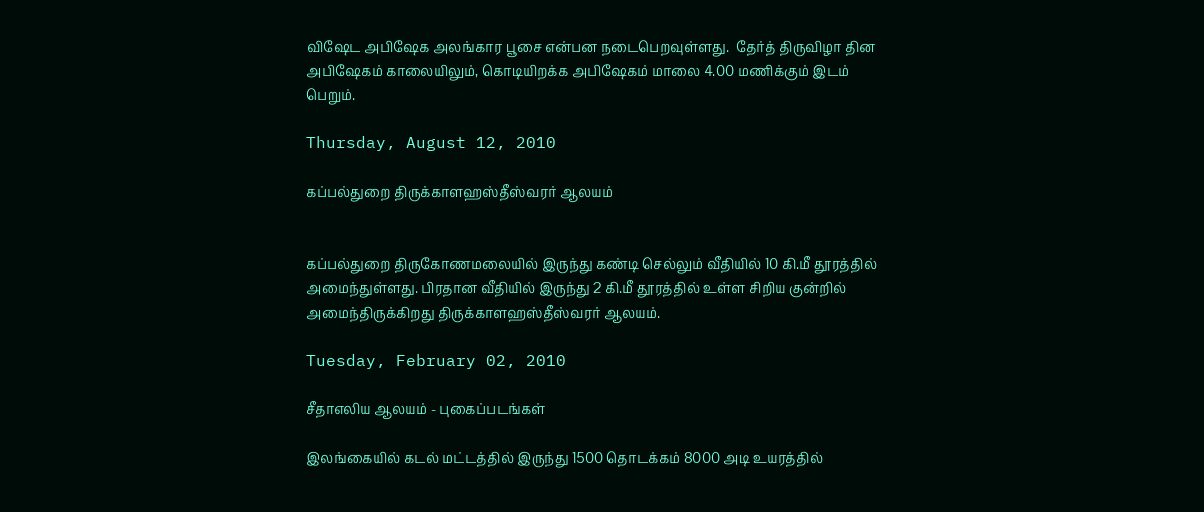விஷேட அபிஷேக அலங்கார பூசை என்பன நடைபெறவுள்ளது.  தேர்த் திருவிழா தின அபிஷேகம் காலையிலும், கொடியிறக்க அபிஷேகம் மாலை 4.00 மணிக்கும் இடம் பெறும்.

Thursday, August 12, 2010

கப்பல்துறை திருக்காளஹஸ்தீஸ்வரர் ஆலயம்


கப்பல்துறை திருகோணமலையில் இருந்து கண்டி செல்லும் வீதியில் 10 கி.மீ தூரத்தில் அமைந்துள்ளது. பிரதான வீதியில் இருந்து 2 கி.மீ தூரத்தில் உள்ள சிறிய குன்றில் அமைந்திருக்கிறது திருக்காளஹஸ்தீஸ்வரர் ஆலயம்.

Tuesday, February 02, 2010

சீதாஎலிய ஆலயம் - புகைப்படங்கள்

இலங்கையில் கடல் மட்டத்தில் இருந்து 1500 தொடக்கம் 8000 அடி உயரத்தில்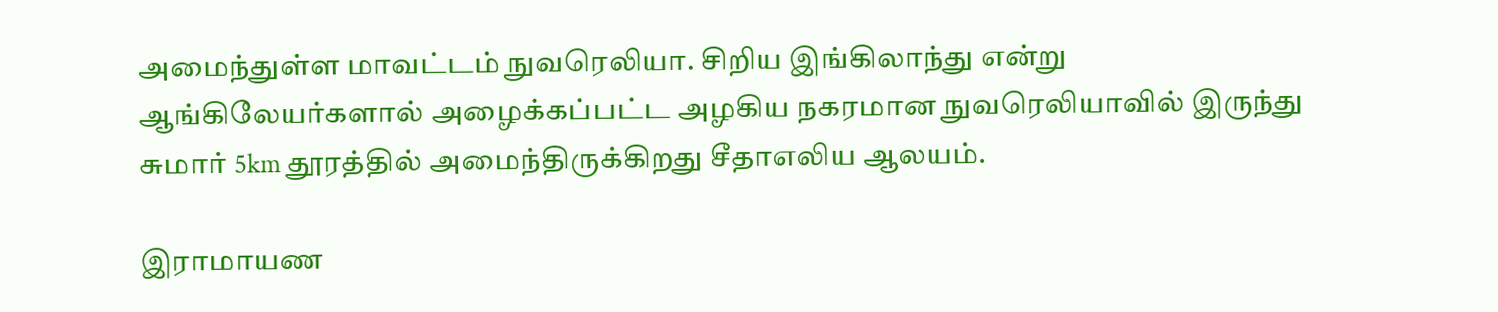அமைந்துள்ள மாவட்டம் நுவரெலியா. சிறிய இங்கிலாந்து என்று ஆங்கிலேயர்களால் அழைக்கப்பட்ட அழகிய நகரமான நுவரெலியாவில் இருந்து சுமார் 5km தூரத்தில் அமைந்திருக்கிறது சீதாஎலிய ஆலயம்.

இராமாயண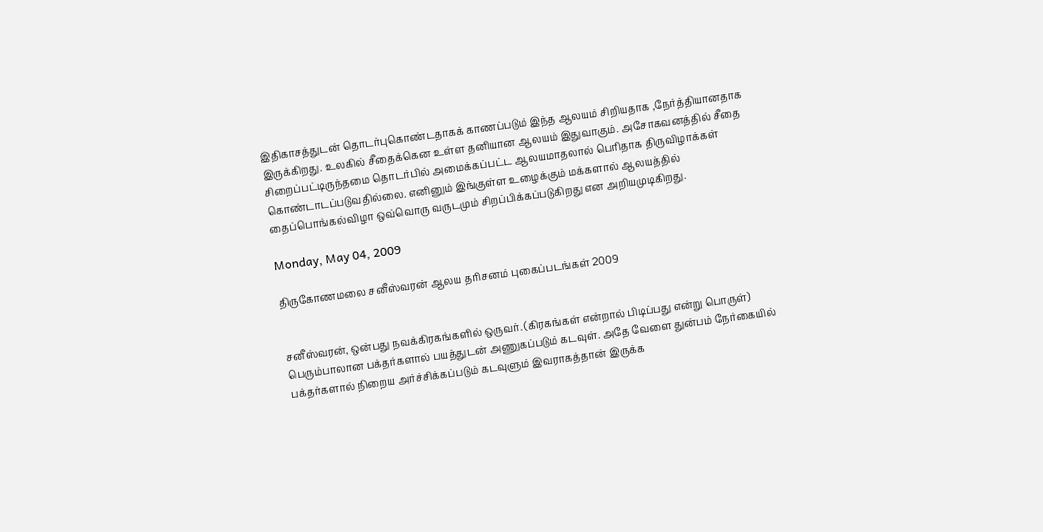இதிகாசத்துடன் தொடர்புகொண்டதாகக் காணப்படும் இந்த ஆலயம் சிறியதாக ,நேர்த்தியானதாக இருக்கிறது. உலகில் சீதைக்கென உள்ள தனியான ஆலயம் இதுவாகும். அசோகவனத்தில் சீதை சிறைப்பட்டிருந்தமை தொடர்பில் அமைக்கப்பட்ட ஆலயமாதலால் பெரிதாக திருவிழாக்கள் கொண்டாடப்படுவதில்லை. எனினும் இங்குள்ள உழைக்கும் மக்களால் ஆலயத்தில் தைப்பொங்கல்விழா ஒவ்வொரு வருடமும் சிறப்பிக்கப்படுகிறது என அறியமுடிகிறது.

Monday, May 04, 2009

திருகோணமலை சனீஸ்வரன் ஆலய தரிசனம் புகைப்படங்கள் 2009


சனீஸ்வரன், ஒன்பது நவக்கிரகங்களில் ஒருவர். (கிரகங்கள் என்றால் பிடிப்பது என்று பொருள்) பெரும்பாலான பக்தர்களால் பயத்துடன் அணுகப்படும் கடவுள். அதே வேளை துன்பம் நேர்கையில் பக்தர்களால் நிறைய அர்ச்சிக்கப்படும் கடவுளும் இவராகத்தான் இருக்க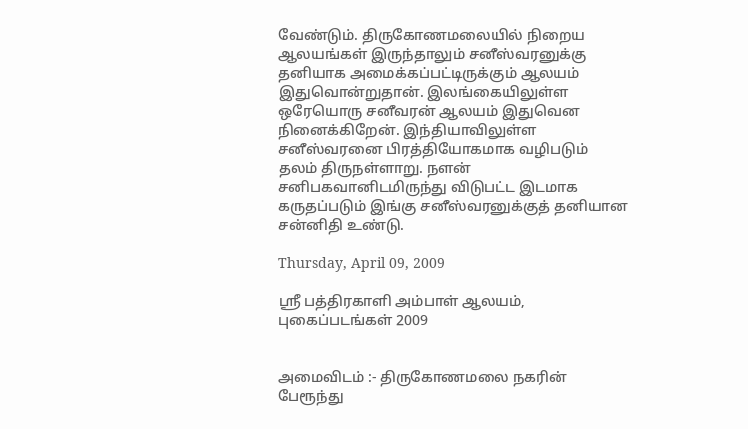வேண்டும். திருகோணமலையில் நிறைய ஆலயங்கள் இருந்தாலும் சனீஸ்வரனுக்கு தனியாக அமைக்கப்பட்டிருக்கும் ஆலயம் இதுவொன்றுதான். இலங்கையிலுள்ள ஒரேயொரு சனீவரன் ஆலயம் இதுவென நினைக்கிறேன். இந்தியாவிலுள்ள சனீஸ்வரனை பிரத்தியோகமாக வழிபடும் தலம் திருநள்ளாறு. நளன் சனிபகவானிடமிருந்து விடுபட்ட இடமாக கருதப்படும் இங்கு சனீஸ்வரனுக்குத் தனியான சன்னிதி உண்டு.

Thursday, April 09, 2009

ஸ்ரீ பத்திரகாளி அம்பாள் ஆலயம், புகைப்படங்கள் 2009


அமைவிடம் :- திருகோணமலை நகரின் பேரூந்து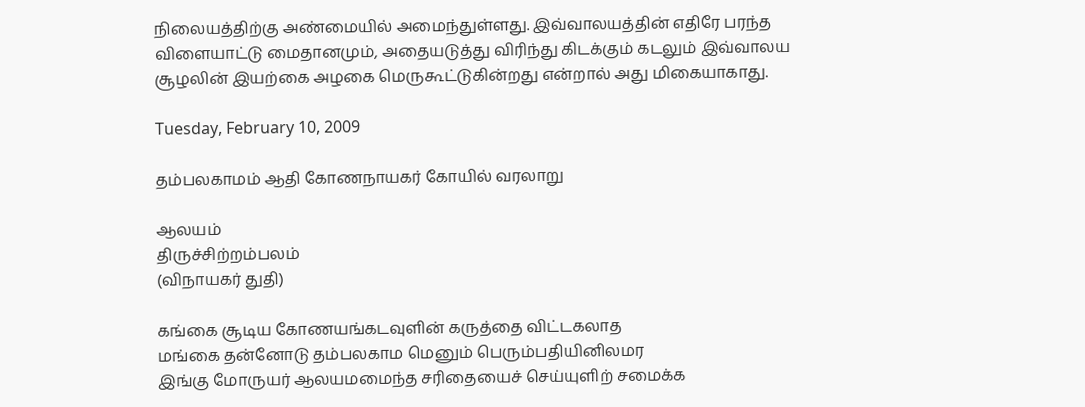நிலையத்திற்கு அண்மையில் அமைந்துள்ளது. இவ்வாலயத்தின் எதிரே பரந்த விளையாட்டு மைதானமும், அதையடுத்து விரிந்து கிடக்கும் கடலும் இவ்வாலய சூழலின் இயற்கை அழகை மெருகூட்டுகின்றது என்றால் அது மிகையாகாது.

Tuesday, February 10, 2009

தம்பலகாமம் ஆதி கோணநாயகர் கோயில் வரலாறு

ஆலயம்
திருச்சிற்றம்பலம்
(விநாயகர் துதி)

கங்கை சூடிய கோணயங்கடவுளின் கருத்தை விட்டகலாத
மங்கை தன்னோடு தம்பலகாம மெனும் பெரும்பதியினிலமர
இங்கு மோருயர் ஆலயமமைந்த சரிதையைச் செய்யுளிற் சமைக்க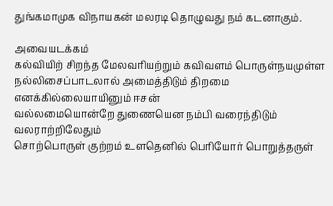துங்கமாமுக விநாயகன் மலரடி தொழுவது நம் கடனாகும்.

அவையடக்கம்
கல்வியிற் சிறந்த மேலவரியற்றும் கவிவளம் பொருள்நயமுள்ள
நல்லிசைப்பாடலால் அமைத்திடும் திறமை எனக்கில்லையாயினும் ஈசன்
வல்லமையொன்றே துணையென நம்பி வரைந்திடும் வலராற்றிலேதும்
சொற்பொருள் குற்றம் உளதெனில் பெரியோர் பொறுத்தருள்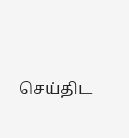செய்திட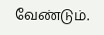வேண்டும்.